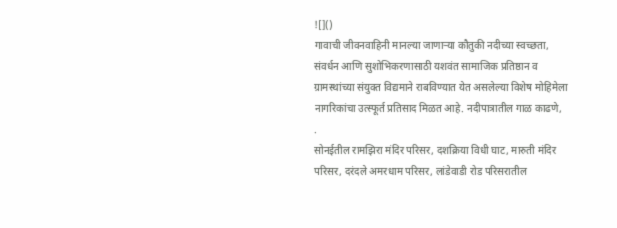![]()
गावाची जीवनवाहिनी मानल्या जाणाऱ्या कौतुकी नदीच्या स्वच्छता, संवर्धन आणि सुशोभिकरणासाठी यशवंत सामाजिक प्रतिष्ठान व ग्रामस्थांच्या संयुक्त विद्यमाने राबविण्यात येत असलेल्या विशेष मोहिमेला नागरिकांचा उत्स्फूर्त प्रतिसाद मिळत आहे. नदीपात्रातील गाळ काढणे,
.
सोनईतील रामझिरा मंदिर परिसर, दशक्रिया विधी घाट, मारुती मंदिर परिसर, दरंदले अमरधाम परिसर, लांडेवाडी रोड परिसरातील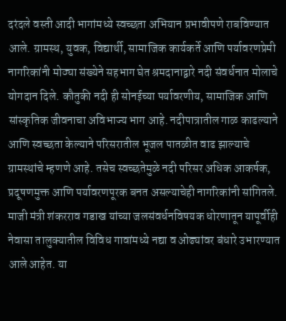दरंदले वस्ती आदी भागांमध्ये स्वच्छता अभियान प्रभावीपणे राबविण्यात आले. ग्रामस्थ, युवक, विद्यार्थी, सामाजिक कार्यकर्ते आणि पर्यावरणप्रेमी नागरिकांनी मोठ्या संख्येने सहभाग घेत श्रमदानाद्वारे नदी संवर्धनात मोलाचे योगदान दिले. कौतुकी नदी ही सोनईच्या पर्यावरणीय, सामाजिक आणि सांस्कृतिक जीवनाचा अविभाज्य भाग आहे. नदीपात्रातील गाळ काढल्याने आणि स्वच्छता केल्याने परिसरातील भूजल पातळीत वाढ झाल्याचे ग्रामस्थांचे म्हणणे आहे. तसेच स्वच्छतेमुळे नदी परिसर अधिक आकर्षक, प्रदूषणमुक्त आणि पर्यावरणपूरक बनत असल्याचेही नागरिकांनी सांगितले. माजी मंत्री शंकरराव गडाख यांच्या जलसंवर्धनविषयक धोरणातून यापूर्वीही नेवासा तालुक्यातील विविध गावांमध्ये नद्या व ओढ्यांवर बंधारे उभारण्यात आले आहेत. या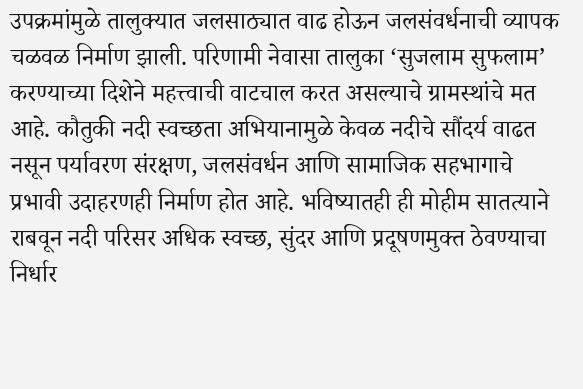उपक्रमांमुळे तालुक्यात जलसाठ्यात वाढ होऊन जलसंवर्धनाची व्यापक चळवळ निर्माण झाली. परिणामी नेवासा तालुका ‘सुजलाम सुफलाम’ करण्याच्या दिशेने महत्त्वाची वाटचाल करत असल्याचे ग्रामस्थांचे मत आहे. कौतुकी नदी स्वच्छता अभियानामुळे केवळ नदीचे सौंदर्य वाढत नसून पर्यावरण संरक्षण, जलसंवर्धन आणि सामाजिक सहभागाचे प्रभावी उदाहरणही निर्माण होत आहे. भविष्यातही ही मोहीम सातत्याने राबवून नदी परिसर अधिक स्वच्छ, सुंदर आणि प्रदूषणमुक्त ठेवण्याचा निर्धार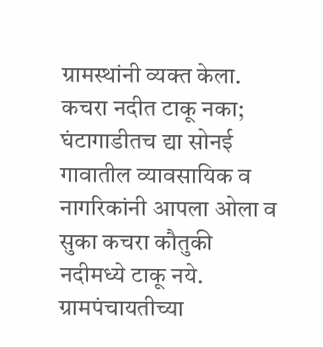ग्रामस्थांनी व्यक्त केला.
कचरा नदीत टाकू नका; घंटागाडीतच द्या सोनई गावातील व्यावसायिक व नागरिकांनी आपला ओला व सुका कचरा कौतुकी नदीमध्ये टाकू नये. ग्रामपंचायतीच्या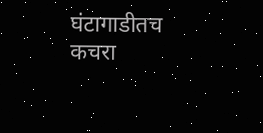घंटागाडीतच कचरा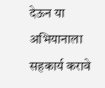देऊन या अभियानाला सहकार्य करावे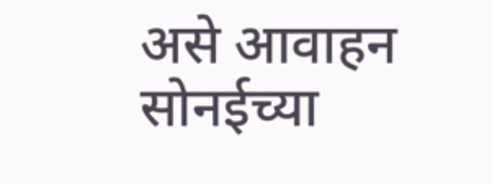असे आवाहन सोनईच्या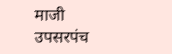माजी उपसरपंच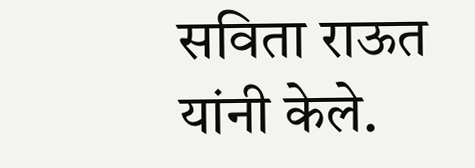सविता राऊत यांनी केले.